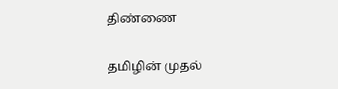திண்ணை

தமிழின் முதல்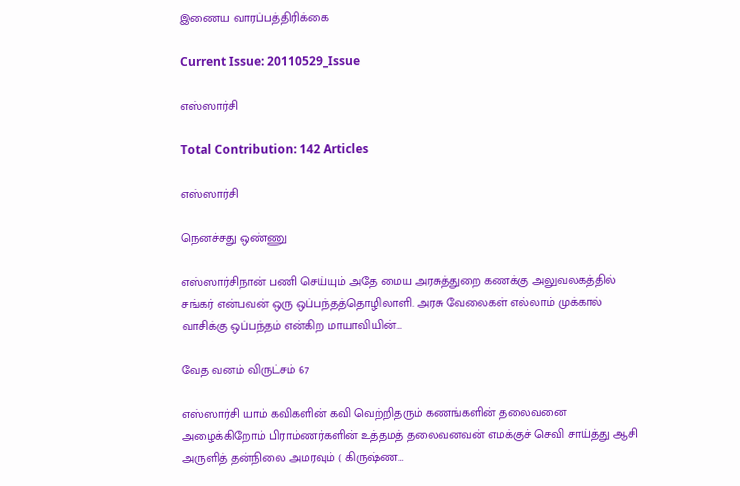இணைய வாரப்பத்திரிக்கை

Current Issue: 20110529_Issue

எஸ்ஸார்சி

Total Contribution: 142 Articles

எஸ்ஸார்சி

நெனச்சது ஒண்ணு

எஸ்ஸார்சிநான் பணி செய்யும் அதே மைய அரசுத்துறை கணக்கு அலுவலகத்தில் சங்கர் என்பவன் ஒரு ஒப்பந்தத்தொழிலாளி. அரசு வேலைகள் எல்லாம் முக்கால் வாசிக்கு ஒப்பந்தம் என்கிற மாயாவியின்…

வேத வனம் விருட்சம் 67

எஸ்ஸார்சி யாம் கவிகளின் கவி வெற்றிதரும் கணங்களின் தலைவனை அழைக்கிறோம் பிராம்ணர்களின் உத்தமத் தலைவனவன் எமக்குச் செவி சாய்த்து ஆசி அருளித் தன்நிலை அமரவும் ( கிருஷ்ண…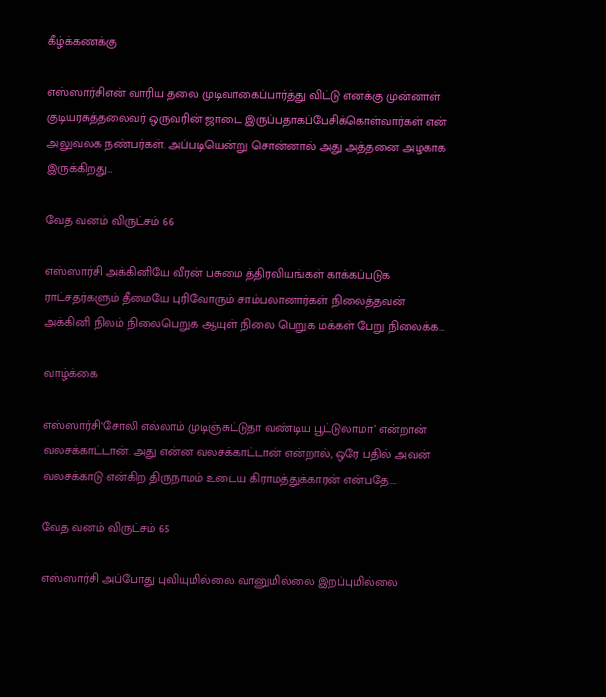கீழ்க்கணக்கு

எஸ்ஸார்சிஎன் வாரிய தலை முடிவாகைப்பார்த்து விட்டு எனக்கு முன்னாள் குடியரசுத்தலைவர் ஒருவரின் ஜாடை இருப்பதாகப்பேசிக்கொள்வார்கள் என் அலுவலக நண்பர்கள். அப்படியென்று சொன்னால் அது அத்தனை அழகாக இருக்கிறது…

வேத வனம் விருட்சம் 66

எஸ்ஸார்சி அக்கினியே வீரன் பசுமை த்திரவியங்கள் காக்கப்படுக ராட்சதர்களும் தீமையே புரிவோரும் சாம்பலானார்கள் நிலைத்தவன் அக்கினி நிலம் நிலைபெறுக ஆயுள் நிலை பெறுக மக்கள் பேறு நிலைக்க…

வாழ்க்கை

எஸ்ஸார்சி‘சோலி எல்லாம் முடிஞ்சுட்டுதா வண்டிய பூட்டுலாமா’ என்றான் வலசக்காட்டான். அது என்ன வலசக்காட்டான் என்றால், ஒரே பதில் அவன் வலசக்காடு என்கிற திருநாமம் உடைய கிராமத்துக்காரன் என்பதே.…

வேத வனம் விருட்சம் 65

எஸ்ஸார்சி அப்போது புவியுமில்லை வானுமில்லை இறப்புமில்லை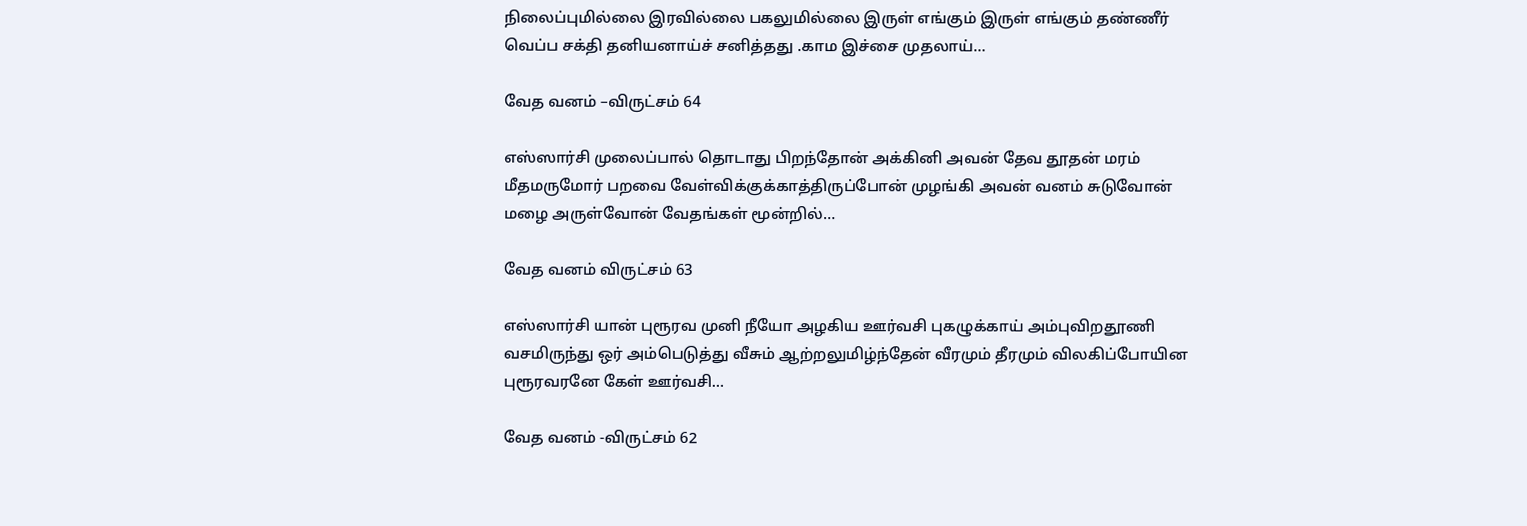நிலைப்புமில்லை இரவில்லை பகலுமில்லை இருள் எங்கும் இருள் எங்கும் தண்ணீர் வெப்ப சக்தி தனியனாய்ச் சனித்தது .காம இச்சை முதலாய்…

வேத வனம் –விருட்சம் 64

எஸ்ஸார்சி முலைப்பால் தொடாது பிறந்தோன் அக்கினி அவன் தேவ தூதன் மரம் மீதமருமோர் பறவை வேள்விக்குக்காத்திருப்போன் முழங்கி அவன் வனம் சுடுவோன் மழை அருள்வோன் வேதங்கள் மூன்றில்…

வேத வனம் விருட்சம் 63

எஸ்ஸார்சி யான் புரூரவ முனி நீயோ அழகிய ஊர்வசி புகழுக்காய் அம்புவிறதூணி வசமிருந்து ஒர் அம்பெடுத்து வீசும் ஆற்றலுமிழ்ந்தேன் வீரமும் தீரமும் விலகிப்போயின புரூரவரனே கேள் ஊர்வசி…

வேத வனம் -விருட்சம் 62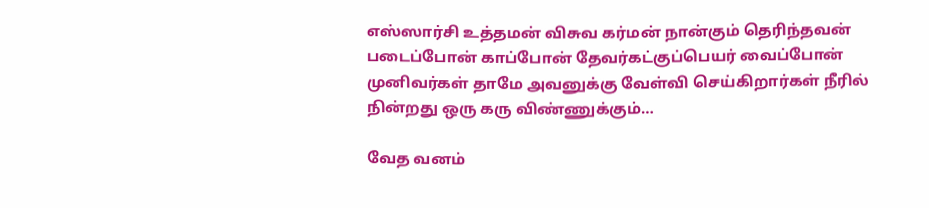எஸ்ஸார்சி உத்தமன் விசுவ கர்மன் நான்கும் தெரிந்தவன் படைப்போன் காப்போன் தேவர்கட்குப்பெயர் வைப்போன் முனிவர்கள் தாமே அவனுக்கு வேள்வி செய்கிறார்கள் நீரில் நின்றது ஒரு கரு விண்ணுக்கும்…

வேத வனம்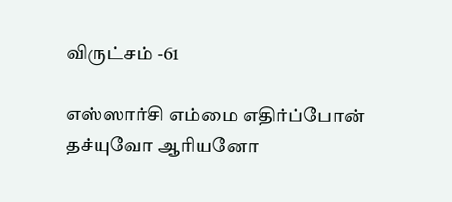விருட்சம் -61

எஸ்ஸார்சி எம்மை எதிர்ப்போன் தச்யுவோ ஆரியனோ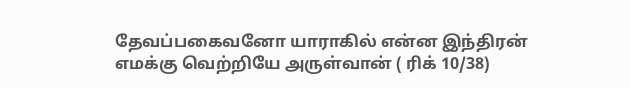தேவப்பகைவனோ யாராகில் என்ன இந்திரன் எமக்கு வெற்றியே அருள்வான் ( ரிக் 10/38)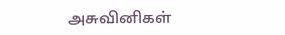அசுவினிகள்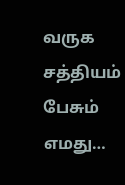வருக சத்தியம் பேசும் எமது…